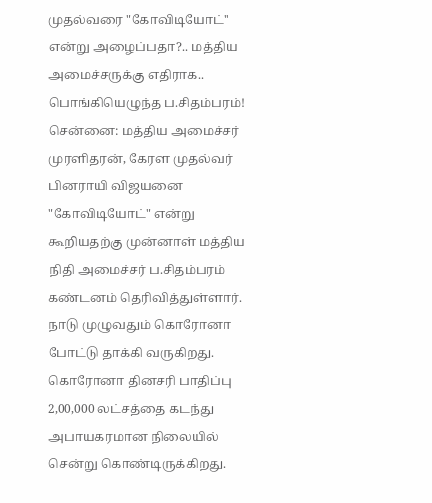முதல்வரை "கோவிடியோட்'' என்று அழைப்பதா?.. மத்திய அமைச்சருக்கு எதிராக.. பொங்கியெழுந்த ப.சிதம்பரம்!
சென்னை: மத்திய அமைச்சர் முரளிதரன், கேரள முதல்வர் பினராயி விஜயனை "கோவிடியோட்" என்று கூறியதற்கு முன்னாள் மத்திய நிதி அமைச்சர் ப.சிதம்பரம் கண்டனம் தெரிவித்துள்ளார்.
நாடு முழுவதும் கொரோனா போட்டு தாக்கி வருகிறது. கொரோனா தினசரி பாதிப்பு 2,00,000 லட்சத்தை கடந்து அபாயகரமான நிலையில் சென்று கொண்டிருக்கிறது.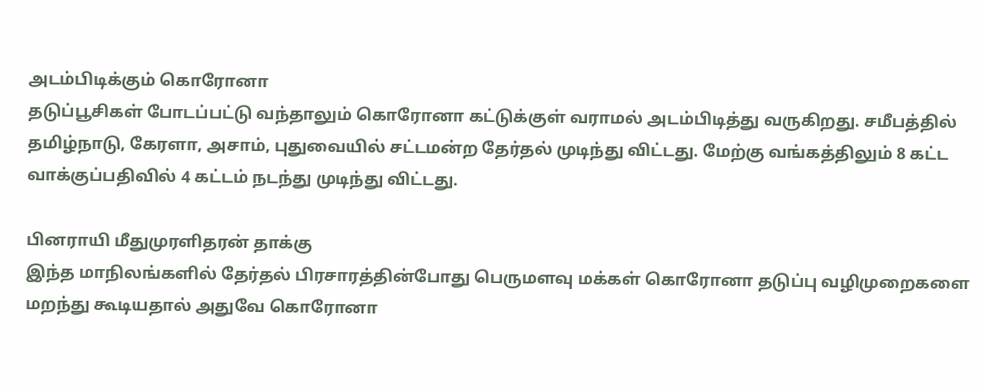அடம்பிடிக்கும் கொரோனா
தடுப்பூசிகள் போடப்பட்டு வந்தாலும் கொரோனா கட்டுக்குள் வராமல் அடம்பிடித்து வருகிறது. சமீபத்தில் தமிழ்நாடு, கேரளா, அசாம், புதுவையில் சட்டமன்ற தேர்தல் முடிந்து விட்டது. மேற்கு வங்கத்திலும் 8 கட்ட வாக்குப்பதிவில் 4 கட்டம் நடந்து முடிந்து விட்டது.

பினராயி மீதுமுரளிதரன் தாக்கு
இந்த மாநிலங்களில் தேர்தல் பிரசாரத்தின்போது பெருமளவு மக்கள் கொரோனா தடுப்பு வழிமுறைகளை மறந்து கூடியதால் அதுவே கொரோனா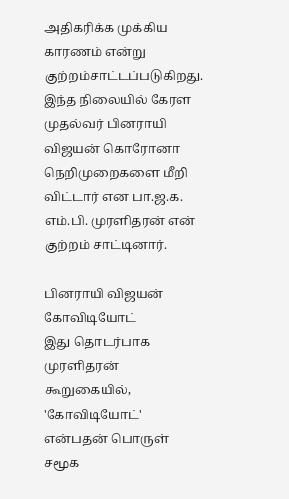அதிகரிக்க முக்கிய காரணம் என்று குற்றம்சாட்டப்படுகிறது. இந்த நிலையில் கேரள முதல்வர் பினராயி விஜயன் கொரோனா நெறிமுறைகளை மீறி விட்டார் என பா.ஜ.க. எம்.பி. முரளிதரன் என் குற்றம் சாட்டினார்.

பினராயி விஜயன் கோவிடியோட்
இது தொடர்பாக முரளிதரன் கூறுகையில், 'கோவிடியோட்' என்பதன் பொருள் சமூக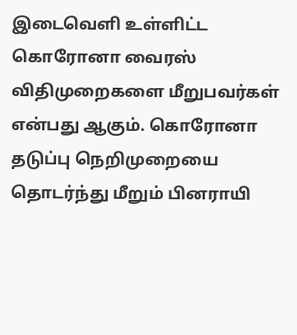இடைவெளி உள்ளிட்ட கொரோனா வைரஸ் விதிமுறைகளை மீறுபவர்கள் என்பது ஆகும். கொரோனா தடுப்பு நெறிமுறையை தொடர்ந்து மீறும் பினராயி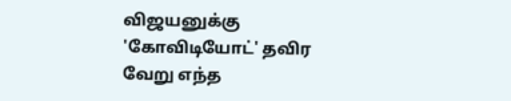விஜயனுக்கு 'கோவிடியோட்' தவிர வேறு எந்த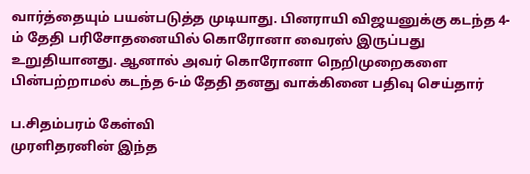வார்த்தையும் பயன்படுத்த முடியாது. பினராயி விஜயனுக்கு கடந்த 4-ம் தேதி பரிசோதனையில் கொரோனா வைரஸ் இருப்பது உறுதியானது. ஆனால் அவர் கொரோனா நெறிமுறைகளை பின்பற்றாமல் கடந்த 6-ம் தேதி தனது வாக்கினை பதிவு செய்தார்

ப.சிதம்பரம் கேள்வி
முரளிதரனின் இந்த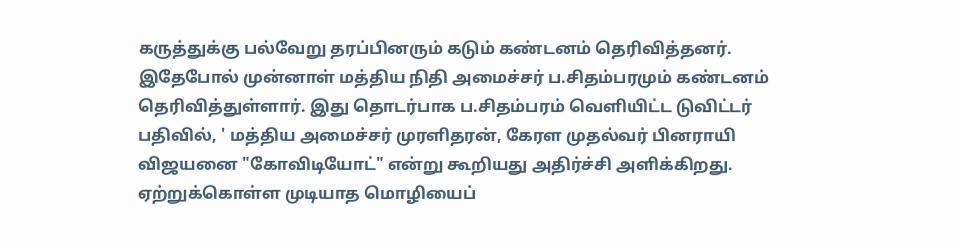கருத்துக்கு பல்வேறு தரப்பினரும் கடும் கண்டனம் தெரிவித்தனர். இதேபோல் முன்னாள் மத்திய நிதி அமைச்சர் ப.சிதம்பரமும் கண்டனம் தெரிவித்துள்ளார். இது தொடர்பாக ப.சிதம்பரம் வெளியிட்ட டுவிட்டர் பதிவில், ' மத்திய அமைச்சர் முரளிதரன், கேரள முதல்வர் பினராயி விஜயனை "கோவிடியோட்" என்று கூறியது அதிர்ச்சி அளிக்கிறது. ஏற்றுக்கொள்ள முடியாத மொழியைப்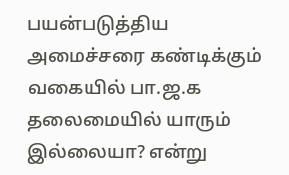பயன்படுத்திய அமைச்சரை கண்டிக்கும் வகையில் பா.ஜ.க தலைமையில் யாரும் இல்லையா? என்று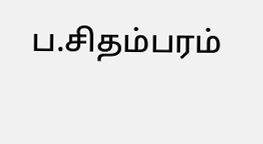ப.சிதம்பரம்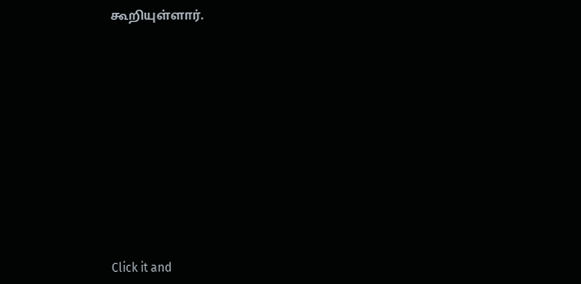கூறியுள்ளார்.












Click it and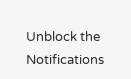Unblock the Notifications